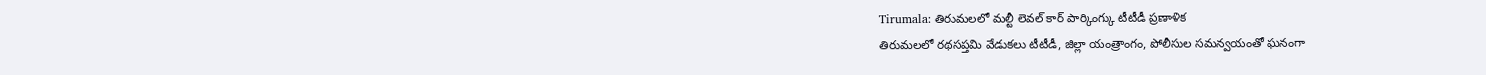Tirumala: తిరుమలలో మల్టీ లెవల్ కార్ పార్కింగ్కు టీటీడీ ప్రణాళిక
తిరుమలలో రథసప్తమి వేడుకలు టీటీడీ, జిల్లా యంత్రాంగం, పోలీసుల సమన్వయంతో ఘనంగా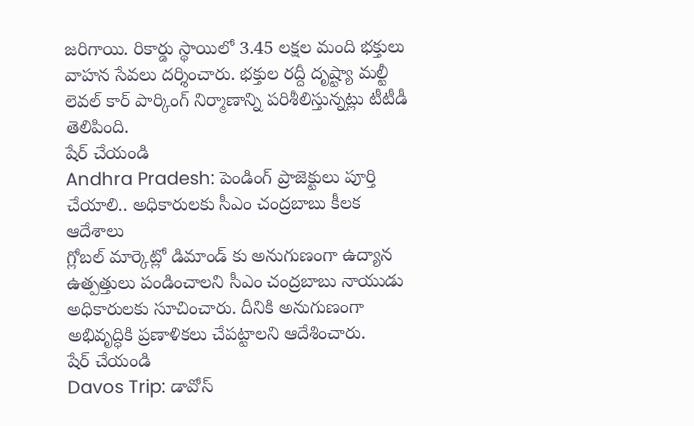జరిగాయి. రికార్డు స్థాయిలో 3.45 లక్షల మంది భక్తులు వాహన సేవలు దర్శించారు. భక్తుల రద్దీ దృష్ట్యా మల్టీ లెవల్ కార్ పార్కింగ్ నిర్మాణాన్ని పరిశీలిస్తున్నట్లు టీటీడీ తెలిపింది.
షేర్ చేయండి
Andhra Pradesh: పెండింగ్ ప్రాజెక్టులు పూర్తి చేయాలి.. అధికారులకు సీఎం చంద్రబాబు కీలక ఆదేశాలు
గ్లోబల్ మార్కెట్లో డిమాండ్ కు అనుగుణంగా ఉద్యాన ఉత్పత్తులు పండించాలని సీఎం చంద్రబాబు నాయుడు అధికారులకు సూచించారు. దీనికి అనుగుణంగా అభివృద్ధికి ప్రణాళికలు చేపట్టాలని ఆదేశించారు.
షేర్ చేయండి
Davos Trip: డావోస్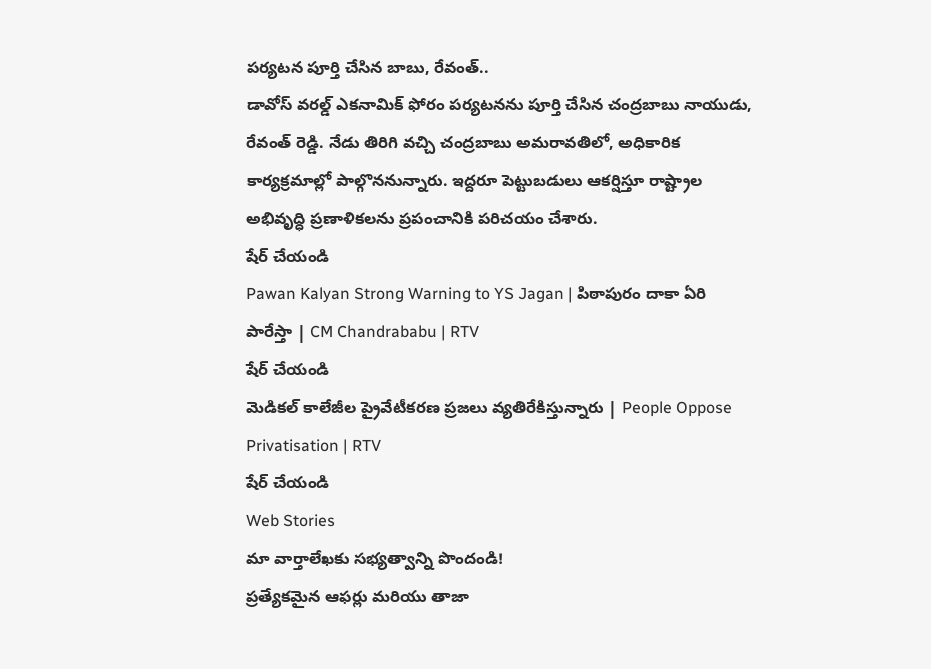పర్యటన పూర్తి చేసిన బాబు, రేవంత్..
డావోస్ వరల్డ్ ఎకనామిక్ ఫోరం పర్యటనను పూర్తి చేసిన చంద్రబాబు నాయుడు, రేవంత్ రెడ్డి. నేడు తిరిగి వచ్చి చంద్రబాబు అమరావతిలో, అధికారిక కార్యక్రమాల్లో పాల్గొననున్నారు. ఇద్దరూ పెట్టుబడులు ఆకర్షిస్తూ రాష్ట్రాల అభివృద్ధి ప్రణాళికలను ప్రపంచానికి పరిచయం చేశారు.
షేర్ చేయండి
Pawan Kalyan Strong Warning to YS Jagan | పిఠాపురం దాకా ఏరి పారేస్తా | CM Chandrababu | RTV
షేర్ చేయండి
మెడికల్ కాలేజీల ప్రైవేటీకరణ ప్రజలు వ్యతిరేకిస్తున్నారు | People Oppose Privatisation | RTV
షేర్ చేయండి
Web Stories
మా వార్తాలేఖకు సభ్యత్వాన్ని పొందండి!
ప్రత్యేకమైన ఆఫర్లు మరియు తాజా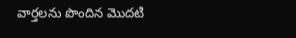వార్తలను పొందిన మొదటి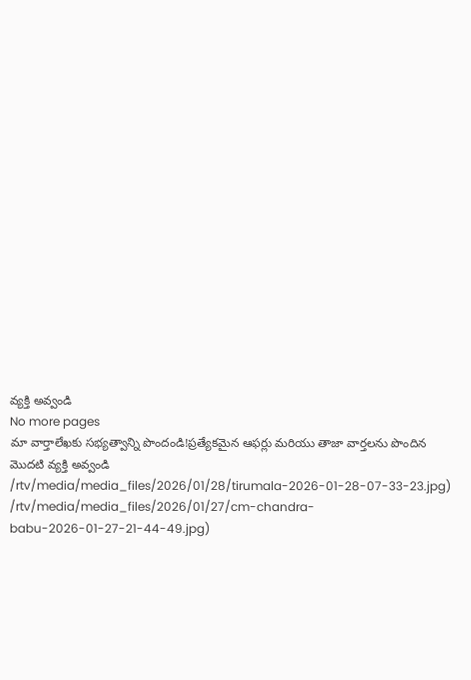వ్యక్తి అవ్వండి
No more pages
మా వార్తాలేఖకు సభ్యత్వాన్ని పొందండి!ప్రత్యేకమైన ఆఫర్లు మరియు తాజా వార్తలను పొందిన మొదటి వ్యక్తి అవ్వండి
/rtv/media/media_files/2026/01/28/tirumala-2026-01-28-07-33-23.jpg)
/rtv/media/media_files/2026/01/27/cm-chandra-babu-2026-01-27-21-44-49.jpg)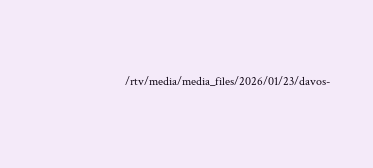/rtv/media/media_files/2026/01/23/davos-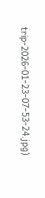trip-2026-01-23-07-53-24.jpg)